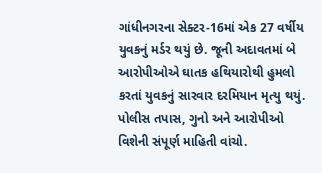ગાંધીનગરના સેક્ટર-16માં એક 27 વર્ષીય યુવકનું મર્ડર થયું છે. જૂની અદાવતમાં બે આરોપીઓએ ઘાતક હથિયારોથી હુમલો કરતાં યુવકનું સારવાર દરમિયાન મૃત્યુ થયું. પોલીસ તપાસ, ગુનો અને આરોપીઓ વિશેની સંપૂર્ણ માહિતી વાંચો.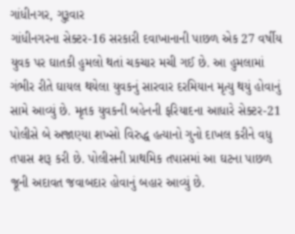ગાંધીનગર, ગુરૂવાર
ગાંધીનગરના સેક્ટર-16 સરકારી દવાખાનાની પાછળ એક 27 વર્ષીય યુવક પર ઘાતકી હુમલો થતાં ચકચાર મચી ગઈ છે. આ હુમલામાં ગંભીર રીતે ઘાયલ થયેલા યુવકનું સારવાર દરમિયાન મૃત્યુ થયું હોવાનું સામે આવ્યું છે. મૃતક યુવકની બહેનની ફરિયાદના આધારે સેક્ટર-21 પોલીસે બે અજાણ્યા શખ્સો વિરુદ્ધ હત્યાનો ગુનો દાખલ કરીને વધુ તપાસ શરૂ કરી છે. પોલીસની પ્રાથમિક તપાસમાં આ ઘટના પાછળ જૂની અદાવત જવાબદાર હોવાનું બહાર આવ્યું છે.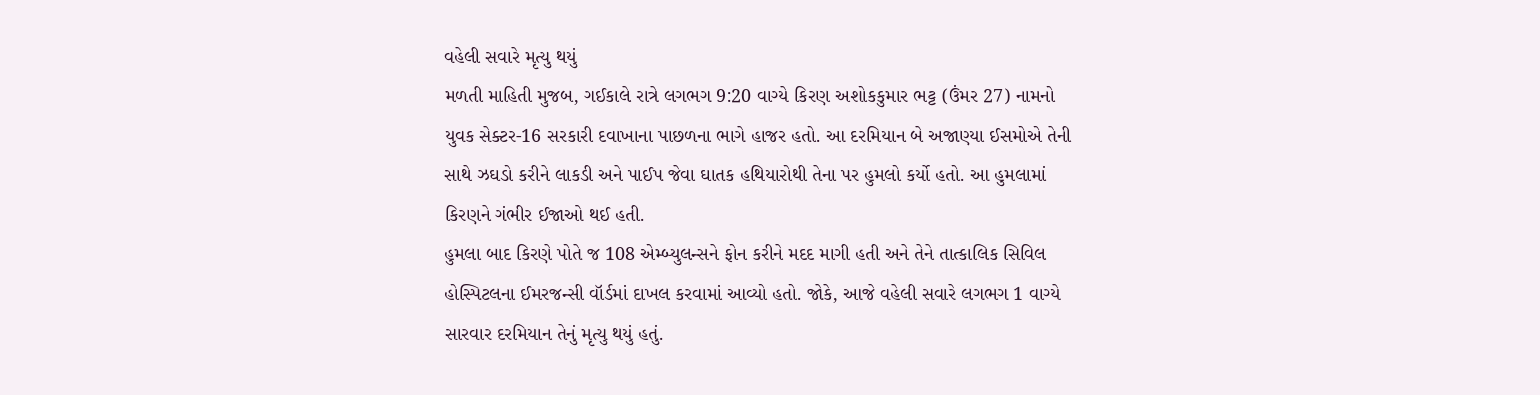વહેલી સવારે મૃત્યુ થયું
મળતી માહિતી મુજબ, ગઈકાલે રાત્રે લગભગ 9:20 વાગ્યે કિરણ અશોકકુમાર ભટ્ટ (ઉંમર 27) નામનો યુવક સેક્ટર-16 સરકારી દવાખાના પાછળના ભાગે હાજર હતો. આ દરમિયાન બે અજાણ્યા ઈસમોએ તેની સાથે ઝઘડો કરીને લાકડી અને પાઈપ જેવા ઘાતક હથિયારોથી તેના પર હુમલો કર્યો હતો. આ હુમલામાં કિરણને ગંભીર ઈજાઓ થઈ હતી.
હુમલા બાદ કિરણે પોતે જ 108 એમ્બ્યુલન્સને ફોન કરીને મદદ માગી હતી અને તેને તાત્કાલિક સિવિલ હોસ્પિટલના ઈમરજન્સી વૉર્ડમાં દાખલ કરવામાં આવ્યો હતો. જોકે, આજે વહેલી સવારે લગભગ 1 વાગ્યે સારવાર દરમિયાન તેનું મૃત્યુ થયું હતું.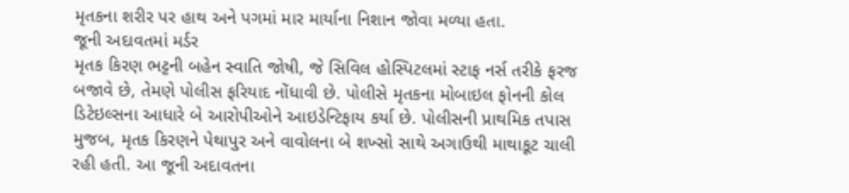મૃતકના શરીર પર હાથ અને પગમાં માર માર્યાના નિશાન જોવા મળ્યા હતા.
જૂની અદાવતમાં મર્ડર
મૃતક કિરણ ભટ્ટની બહેન સ્વાતિ જોષી, જે સિવિલ હોસ્પિટલમાં સ્ટાફ નર્સ તરીકે ફરજ બજાવે છે, તેમણે પોલીસ ફરિયાદ નોંધાવી છે. પોલીસે મૃતકના મોબાઇલ ફોનની કોલ ડિટેઇલ્સના આધારે બે આરોપીઓને આઇડેન્ટિફાય કર્યા છે. પોલીસની પ્રાથમિક તપાસ મુજબ, મૃતક કિરણને પેથાપુર અને વાવોલના બે શખ્સો સાથે અગાઉથી માથાકૂટ ચાલી રહી હતી. આ જૂની અદાવતના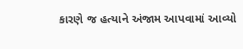કારણે જ હત્યાને અંજામ આપવામાં આવ્યો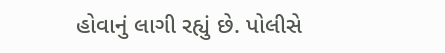હોવાનું લાગી રહ્યું છે. પોલીસે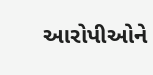આરોપીઓને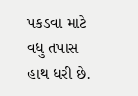પકડવા માટે વધુ તપાસ હાથ ધરી છે.